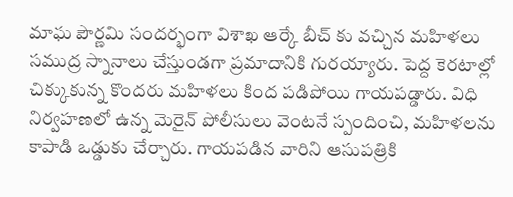మాఘ పౌర్ణమి సందర్భంగా విశాఖ ఆర్కే బీచ్ కు వచ్చిన మహిళలు సముద్ర స్నానాలు చేస్తుండగా ప్రమాదానికి గురయ్యారు. పెద్ద కెరటాల్లో చిక్కుకున్న కొందరు మహిళలు కింద పడిపోయి గాయపడ్డారు. విధి నిర్వహణలో ఉన్న మెరైన్ పోలీసులు వెంటనే స్పందించి, మహిళలను కాపాడి ఒడ్డుకు చేర్చారు. గాయపడిన వారిని ఆసుపత్రికి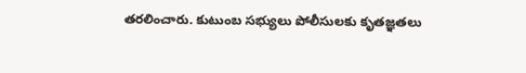తరలించారు. కుటుంబ సభ్యులు పోలీసులకు కృతజ్ఞతలు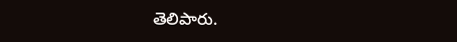తెలిపారు.